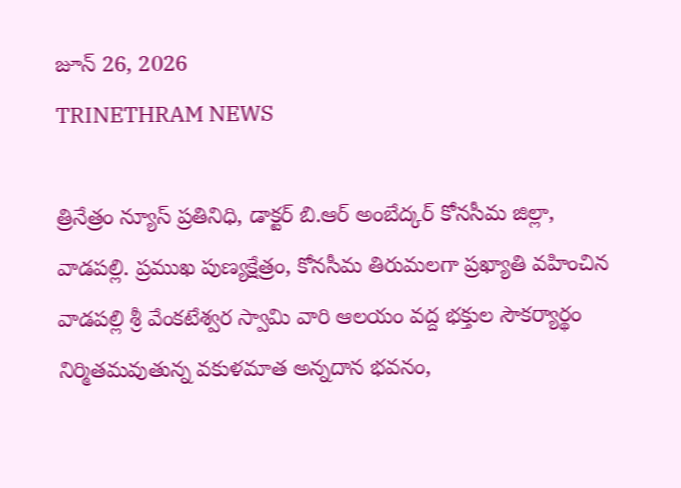జూన్ 26, 2026
TRINETHRAM NEWS

త్రినేత్రం న్యూస్ ప్రతినిధి, డాక్టర్ బి.ఆర్ అంబేద్కర్ కోనసీమ జిల్లా, వాడపల్లి. ప్రముఖ పుణ్యక్షేత్రం, కోనసీమ తిరుమలగా ప్రఖ్యాతి వహించిన వాడపల్లి శ్రీ వేంకటేశ్వర స్వామి వారి ఆలయం వద్ద భక్తుల సౌకర్యార్థం నిర్మితమవుతున్న వకుళమాత అన్నదాన భవనం,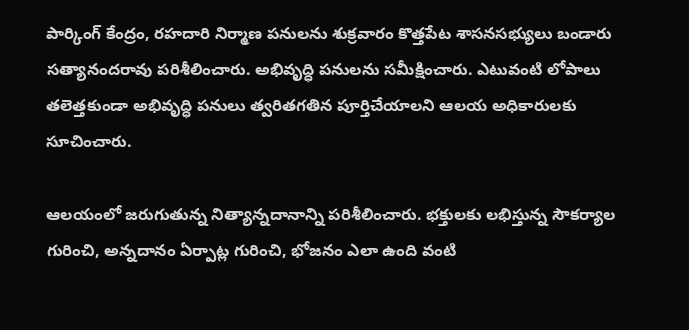పార్కింగ్ కేంద్రం, రహదారి నిర్మాణ పనులను శుక్రవారం కొత్తపేట శాసనసభ్యులు బండారు సత్యానందరావు పరిశీలించారు. అభివృద్ధి పనులను సమీక్షించారు. ఎటువంటి లోపాలు తలెత్తకుండా అభివృద్ధి పనులు త్వరితగతిన పూర్తిచేయాలని ఆలయ అధికారులకు సూచించారు.

ఆలయంలో జరుగుతున్న నిత్యాన్నదానాన్ని పరిశీలించారు. భక్తులకు లభిస్తున్న సౌకర్యాల గురించి, అన్నదానం ఏర్పాట్ల గురించి, భోజనం ఎలా ఉంది వంటి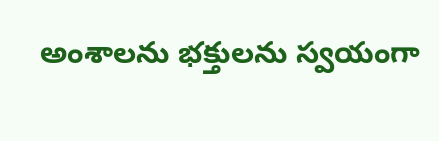అంశాలను భక్తులను స్వయంగా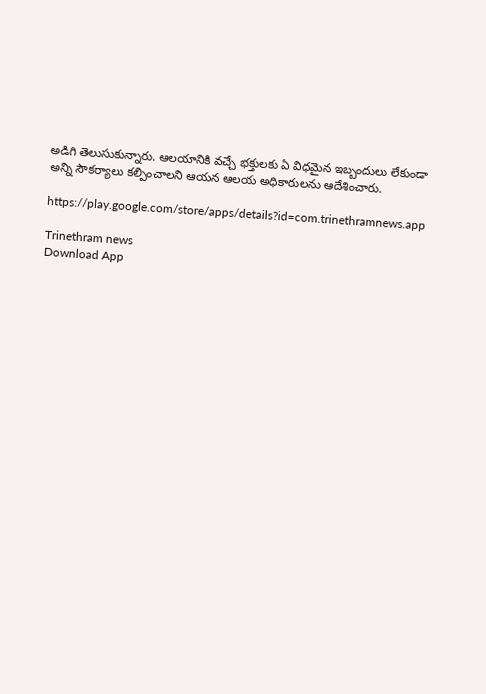అడిగి తెలుసుకున్నారు. ఆలయానికి వచ్చే భక్తులకు ఏ విధమైన ఇబ్బందులు లేకుండా అన్ని సౌకర్యాలు కల్పించాలని ఆయన ఆలయ అధికారులను ఆదేశించారు.

https://play.google.com/store/apps/details?id=com.trinethramnews.app

Trinethram news
Download App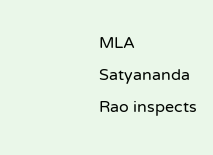MLA Satyananda Rao inspects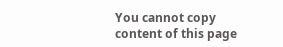You cannot copy content of this page